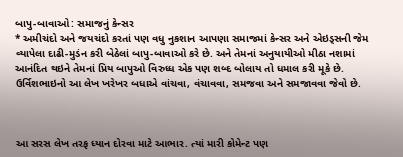બાપુ-બાવાઓ: સમાજનું કેન્સર
* અમીચંદો અને જયચંદો કરતાં પણ વધુ નુકશાન આપણા સમાજમાં કેન્સર અને એઇડ્સની જેમ વ્યાપેલા દાઢી-મુડંન કરી બેઠેલાં બાપુ-બાવાઓ કરે છે. અને તેમનાં અનુયાયીઓ મીઠા નશામાં આનંદિત થઇને તેમનાં પ્રિય બાપુઓ વિરુધ્ધ એક પણ શબ્દ બોલાય તો ધમાલ કરી મૂકે છે. ઉર્વિશભાઇનો આ લેખ ખરેખર બધાએ વાંચવા, વંચાવવા, સમજવા અને સમજાવવા જેવો છે.



આ સરસ લેખ તરફ ધ્યાન દોરવા માટે આભાર. ત્યાં મારી કોમેન્ટ પણ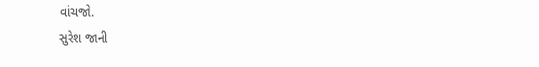વાંચજો.
સુરેશ જાની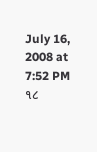July 16, 2008 at 7:52 PM
૧૮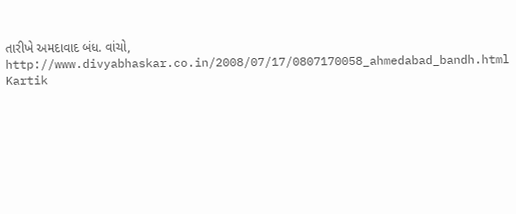તારીખે અમદાવાદ બંધ. વાંચો,
http://www.divyabhaskar.co.in/2008/07/17/0807170058_ahmedabad_bandh.html
Kartik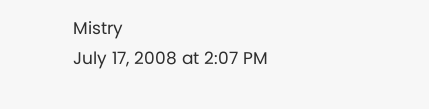Mistry
July 17, 2008 at 2:07 PM